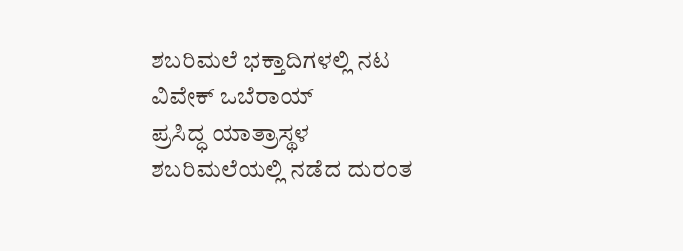ಶಬರಿಮಲೆ ಭಕ್ತಾದಿಗಳಲ್ಲಿ ನಟ ವಿವೇಕ್ ಒಬೆರಾಯ್
ಪ್ರಸಿದ್ಧ ಯಾತ್ರಾಸ್ಥಳ ಶಬರಿಮಲೆಯಲ್ಲಿ ನಡೆದ ದುರಂತ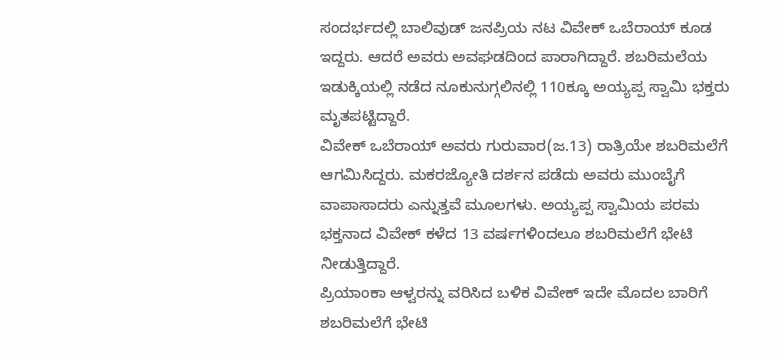ಸಂದರ್ಭದಲ್ಲಿ ಬಾಲಿವುಡ್ ಜನಪ್ರಿಯ ನಟ ವಿವೇಕ್ ಒಬೆರಾಯ್ ಕೂಡ ಇದ್ದರು. ಆದರೆ ಅವರು ಅವಘಡದಿಂದ ಪಾರಾಗಿದ್ದಾರೆ. ಶಬರಿಮಲೆಯ ಇಡುಕ್ಕಿಯಲ್ಲಿ ನಡೆದ ನೂಕುನುಗ್ಗಲಿನಲ್ಲಿ 110ಕ್ಕೂ ಅಯ್ಯಪ್ಪ ಸ್ವಾಮಿ ಭಕ್ತರು ಮೃತಪಟ್ಟಿದ್ದಾರೆ.
ವಿವೇಕ್ ಒಬೆರಾಯ್ ಅವರು ಗುರುವಾರ(ಜ.13) ರಾತ್ರಿಯೇ ಶಬರಿಮಲೆಗೆ ಆಗಮಿಸಿದ್ದರು. ಮಕರಜ್ಯೋತಿ ದರ್ಶನ ಪಡೆದು ಅವರು ಮುಂಬೈಗೆ ವಾಪಾಸಾದರು ಎನ್ನುತ್ತವೆ ಮೂಲಗಳು. ಅಯ್ಯಪ್ಪ ಸ್ವಾಮಿಯ ಪರಮ ಭಕ್ತನಾದ ವಿವೇಕ್ ಕಳೆದ 13 ವರ್ಷಗಳಿಂದಲೂ ಶಬರಿಮಲೆಗೆ ಭೇಟಿ ನೀಡುತ್ತಿದ್ದಾರೆ.
ಪ್ರಿಯಾಂಕಾ ಆಳ್ವರನ್ನು ವರಿಸಿದ ಬಳಿಕ ವಿವೇಕ್ ಇದೇ ಮೊದಲ ಬಾರಿಗೆ ಶಬರಿಮಲೆಗೆ ಭೇಟಿ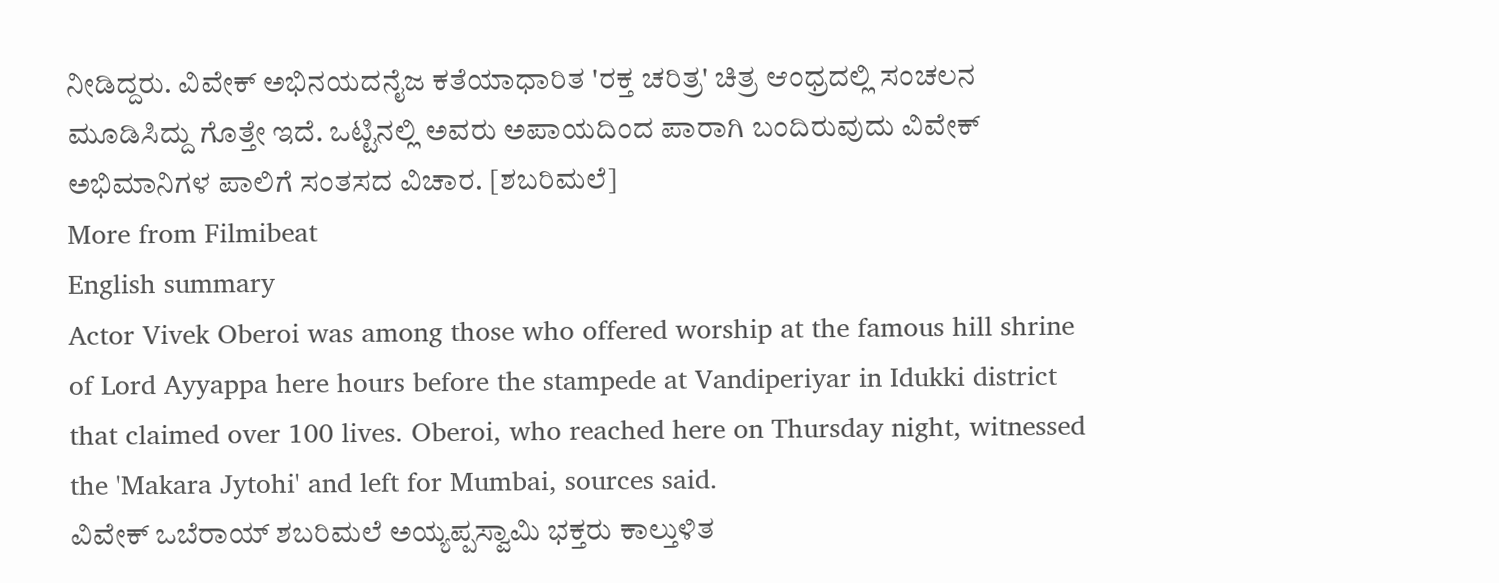ನೀಡಿದ್ದರು. ವಿವೇಕ್ ಅಭಿನಯದನೈಜ ಕತೆಯಾಧಾರಿತ 'ರಕ್ತ ಚರಿತ್ರ' ಚಿತ್ರ ಆಂಧ್ರದಲ್ಲಿ ಸಂಚಲನ ಮೂಡಿಸಿದ್ದು ಗೊತ್ತೇ ಇದೆ. ಒಟ್ಟಿನಲ್ಲಿ ಅವರು ಅಪಾಯದಿಂದ ಪಾರಾಗಿ ಬಂದಿರುವುದು ವಿವೇಕ್ ಅಭಿಮಾನಿಗಳ ಪಾಲಿಗೆ ಸಂತಸದ ವಿಚಾರ. [ಶಬರಿಮಲೆ]
More from Filmibeat
English summary
Actor Vivek Oberoi was among those who offered worship at the famous hill shrine of Lord Ayyappa here hours before the stampede at Vandiperiyar in Idukki district that claimed over 100 lives. Oberoi, who reached here on Thursday night, witnessed the 'Makara Jytohi' and left for Mumbai, sources said.
ವಿವೇಕ್ ಒಬೆರಾಯ್ ಶಬರಿಮಲೆ ಅಯ್ಯಪ್ಪಸ್ವಾಮಿ ಭಕ್ತರು ಕಾಲ್ತುಳಿತ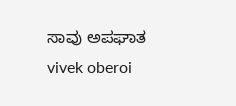ಸಾವು ಅಪಘಾತ vivek oberoi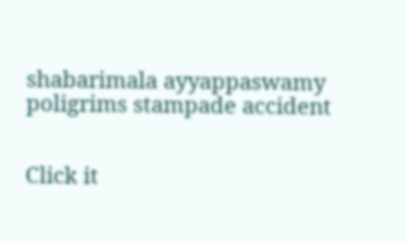shabarimala ayyappaswamy poligrims stampade accident


Click it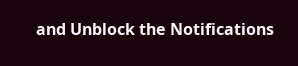and Unblock the Notifications